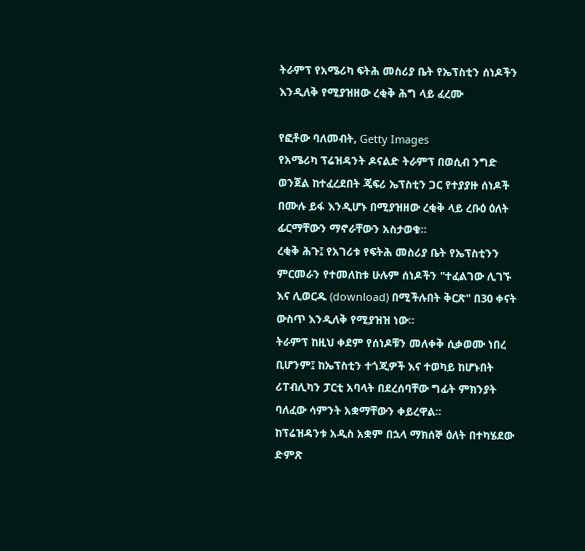ትራምፕ የአሜሪካ ፍትሕ መስሪያ ቤት የኤፕስቲን ሰነዶችን እንዲለቅ የሚያዝዘው ረቂቅ ሕግ ላይ ፈረሙ

የፎቶው ባለመብት, Getty Images
የአሜሪካ ፕሬዝዳንት ዶናልድ ትራምፕ በወሲብ ንግድ ወንጀል ከተፈረደበት ጄፍሪ ኤፕስቲን ጋር የተያያዙ ሰነዶች በሙሉ ይፋ እንዲሆኑ በሚያዝዘው ረቂቅ ላይ ረቡዕ ዕለት ፊርማቸውን ማኖራቸውን አስታወቁ።
ረቂቅ ሕጉ፤ የአገሪቱ የፍትሕ መስሪያ ቤት የኤፕስቲንን ምርመራን የተመለከቱ ሁሉም ሰነዶችን "ተፈልገው ሊገኙ እና ሊወርዱ (download) በሚችሉበት ቅርጽ" በ30 ቀናት ውስጥ እንዲለቅ የሚያዝዝ ነው።
ትራምፕ ከዚህ ቀደም የሰነዶቹን መለቀቅ ሲቃወሙ ነበረ ቢሆንም፤ ከኤፕስቲን ተጎጂዎች እና ተወካይ ከሆኑበት ሪፐብሊካን ፓርቲ አባላት በደረሰባቸው ግፊት ምክንያት ባለፈው ሳምንት አቋማቸውን ቀይረዋል።
ከፕሬዝዳንቱ አዲስ አቋም በኋላ ማክሰኞ ዕለት በተካሄደው ድምጽ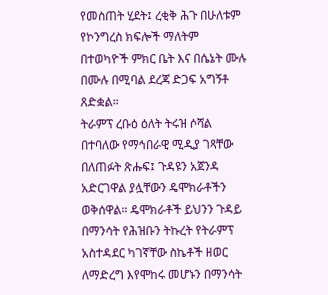የመስጠት ሂደት፤ ረቂቅ ሕጉ በሁለቱም የኮንግረስ ክፍሎች ማለትም በተወካዮች ምክር ቤት እና በሴኔት ሙሉ በሙሉ በሚባል ደረጃ ድጋፍ አግኝቶ ጸድቋል።
ትራምፕ ረቡዕ ዕለት ትሩዝ ሶሻል በተባለው የማኅበራዊ ሚዲያ ገጻቸው በለጠፉት ጽሑፍ፤ ጉዳዩን አጀንዳ አድርገዋል ያሏቸውን ዴሞክራቶችን ወቅሰዋል። ዴሞክራቶች ይህንን ጉዳይ በማንሳት የሕዝቡን ትኩረት የትራምፕ አስተዳደር ካገኛቸው ስኬቶች ዘወር ለማድረግ እየሞከሩ መሆኑን በማንሳት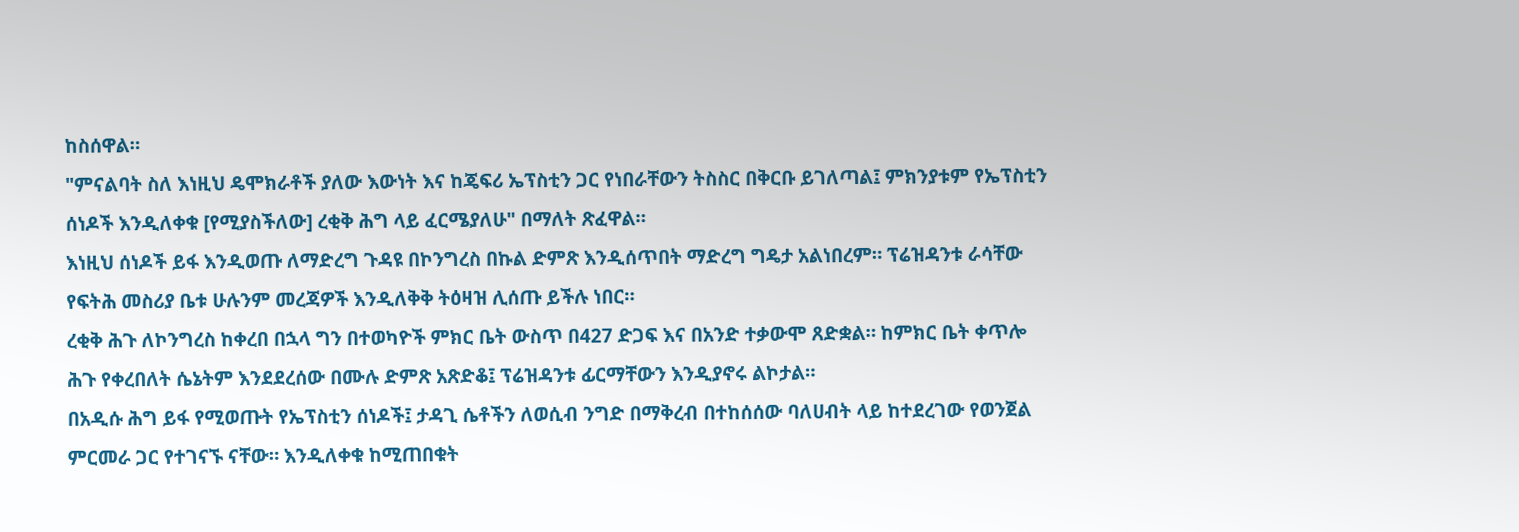ከስሰዋል።
"ምናልባት ስለ እነዚህ ዴሞክራቶች ያለው እውነት እና ከጄፍሪ ኤፕስቲን ጋር የነበራቸውን ትስስር በቅርቡ ይገለጣል፤ ምክንያቱም የኤፕስቲን ሰነዶች እንዲለቀቁ [የሚያስችለው] ረቂቅ ሕግ ላይ ፈርሜያለሁ" በማለት ጽፈዋል።
እነዚህ ሰነዶች ይፋ እንዲወጡ ለማድረግ ጉዳዩ በኮንግረስ በኩል ድምጽ እንዲሰጥበት ማድረግ ግዴታ አልነበረም። ፕሬዝዳንቱ ራሳቸው የፍትሕ መስሪያ ቤቱ ሁሉንም መረጃዎች እንዲለቅቅ ትዕዛዝ ሊሰጡ ይችሉ ነበር።
ረቂቅ ሕጉ ለኮንግረስ ከቀረበ በኋላ ግን በተወካዮች ምክር ቤት ውስጥ በ427 ድጋፍ እና በአንድ ተቃውሞ ጸድቋል። ከምክር ቤት ቀጥሎ ሕጉ የቀረበለት ሴኔትም እንደደረሰው በሙሉ ድምጽ አጽድቆ፤ ፕሬዝዳንቱ ፊርማቸውን እንዲያኖሩ ልኮታል።
በአዲሱ ሕግ ይፋ የሚወጡት የኤፕስቲን ሰነዶች፤ ታዳጊ ሴቶችን ለወሲብ ንግድ በማቅረብ በተከሰሰው ባለሀብት ላይ ከተደረገው የወንጀል ምርመራ ጋር የተገናኙ ናቸው። እንዲለቀቁ ከሚጠበቁት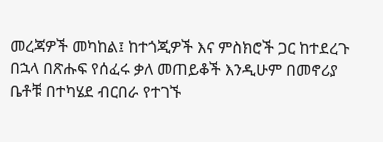መረጃዎች መካከል፤ ከተጎጂዎች እና ምስክሮች ጋር ከተደረጉ በኋላ በጽሑፍ የሰፈሩ ቃለ መጠይቆች እንዲሁም በመኖሪያ ቤቶቹ በተካሄደ ብርበራ የተገኙ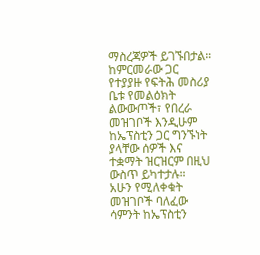ማስረጃዎች ይገኙበታል።
ከምርመራው ጋር የተያያዙ የፍትሕ መስሪያ ቤቱ የመልዕክት ልውውጦች፣ የበረራ መዝገቦች እንዲሁም ከኤፕስቲን ጋር ግንኙነት ያላቸው ሰዎች እና ተቋማት ዝርዝርም በዚህ ውስጥ ይካተታሉ።
አሁን የሚለቀቁት መዝገቦች ባለፈው ሳምንት ከኤፕስቲን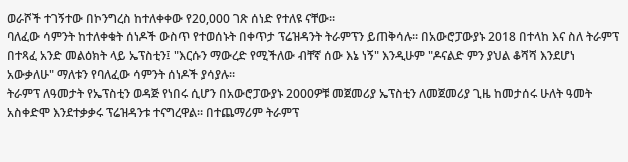ወራሾች ተገኝተው በኮንግረስ ከተለቀቀው የ20,000 ገጽ ሰነድ የተለዩ ናቸው።
ባለፈው ሳምንት ከተለቀቁት ሰነዶች ውስጥ የተወሰኑት በቀጥታ ፕሬዝዳንት ትራምፕን ይጠቅሳሉ። በአውሮፓውያኑ 2018 በተላከ እና ስለ ትራምፕ በተጻፈ አንድ መልዕክት ላይ ኤፕስቲን፤ "እርሱን ማውረድ የሚችለው ብቸኛ ሰው እኔ ነኝ" እንዲሁም "ዶናልድ ምን ያህል ቆሻሻ እንደሆነ አውቃለሁ" ማለቱን የባለፈው ሳምንት ሰነዶች ያሳያሉ።
ትራምፕ ለዓመታት የኤፕስቲን ወዳጅ የነበሩ ሲሆን በአውሮፓውያኑ 2000ዎቹ መጀመሪያ ኤፕስቲን ለመጀመሪያ ጊዜ ከመታሰሩ ሁለት ዓመት አስቀድሞ እንደተቃቃሩ ፕሬዝዳንቱ ተናግረዋል። በተጨማሪም ትራምፕ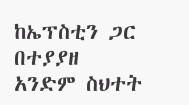ከኤፕስቲን ጋር በተያያዘ አንድም ስህተት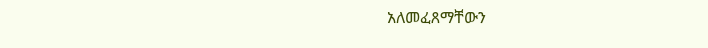አለመፈጸማቸውን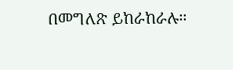በመግለጽ ይከራከራሉ።